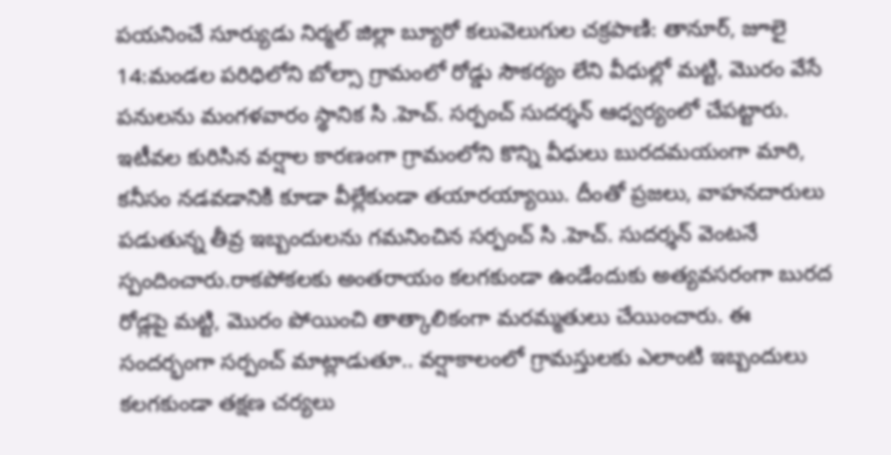పయనించే సూర్యుడు నిర్మల్ జిల్లా బ్యూరో కలువెలుగుల చక్రపాణి: తానూర్, జూలై 14:మండల పరిధిలోని బోల్సా గ్రామంలో రోడ్డు సౌకర్యం లేని వీధుల్లో మట్టి, మొరం వేసే పనులను మంగళవారం స్థానిక సి .హెచ్. సర్పంచ్ సుదర్శన్ ఆధ్వర్యంలో చేపట్టారు. ఇటీవల కురిసిన వర్షాల కారణంగా గ్రామంలోని కొన్ని వీధులు బురదమయంగా మారి, కనీసం నడవడానికి కూడా వీల్లేకుండా తయారయ్యాయి. దీంతో ప్రజలు, వాహనదారులు పడుతున్న తీవ్ర ఇబ్బందులను గమనించిన సర్పంచ్ సి .హెచ్. సుదర్శన్ వెంటనే స్పందించారు.రాకపోకలకు అంతరాయం కలగకుండా ఉండేందుకు అత్యవసరంగా బురద రోడ్లపై మట్టి, మొరం పోయించి తాత్కాలికంగా మరమ్మతులు చేయించారు. ఈ సందర్భంగా సర్పంచ్ మాట్లాడుతూ.. వర్షాకాలంలో గ్రామస్తులకు ఎలాంటి ఇబ్బందులు కలగకుండా తక్షణ చర్యలు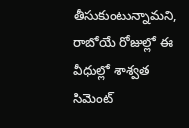తీసుకుంటున్నామని, రాబోయే రోజుల్లో ఈ వీధుల్లో శాశ్వత సిమెంట్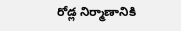రోడ్ల నిర్మాణానికి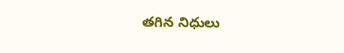తగిన నిధులు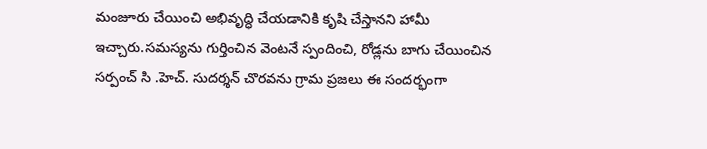మంజూరు చేయించి అభివృద్ధి చేయడానికి కృషి చేస్తానని హామీ ఇచ్చారు.సమస్యను గుర్తించిన వెంటనే స్పందించి, రోడ్లను బాగు చేయించిన సర్పంచ్ సి .హెచ్. సుదర్శన్ చొరవను గ్రామ ప్రజలు ఈ సందర్భంగా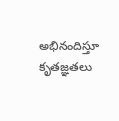అభినందిస్తూ కృతజ్ఞతలు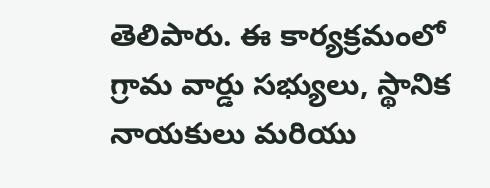తెలిపారు. ఈ కార్యక్రమంలో గ్రామ వార్డు సభ్యులు, స్థానిక నాయకులు మరియు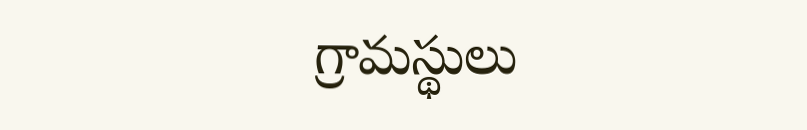గ్రామస్థులు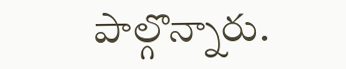పాల్గొన్నారు.